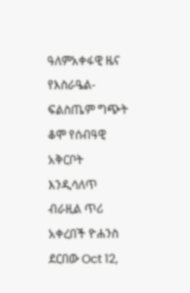ዓለምአቀፋዊ ዜና የእስራዔል-ፍልስጤም ግጭት ቆሞ የሰብዓዊ አቅርቦት እንዲሳለጥ ብራዚል ጥሪ አቀረበች ዮሐንስ ደርበው Oct 12,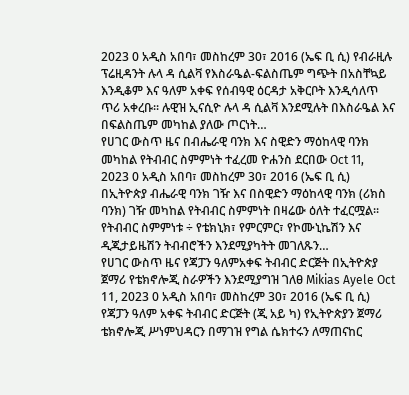2023 0 አዲስ አበባ፣ መስከረም 30፣ 2016 (ኤፍ ቢ ሲ) የብራዚሉ ፕሬዚዳንት ሉላ ዳ ሲልቫ የእስራዔል-ፍልስጤም ግጭት በአስቸኳይ እንዲቆም እና ዓለም አቀፍ የሰብዓዊ ዕርዳታ አቅርቦት እንዲሳለጥ ጥሪ አቀረቡ፡፡ ሉዊዝ ኢናሲዮ ሉላ ዳ ሲልቫ እንደሚሉት በእስራዔል እና በፍልስጤም መካከል ያለው ጦርነት…
የሀገር ውስጥ ዜና በብሔራዊ ባንክ እና ስዊድን ማዕከላዊ ባንክ መካከል የትብብር ስምምነት ተፈረመ ዮሐንስ ደርበው Oct 11, 2023 0 አዲስ አበባ፣ መስከረም 30፣ 2016 (ኤፍ ቢ ሲ) በኢትዮጵያ ብሔራዊ ባንክ ገዥ እና በስዊድን ማዕከላዊ ባንክ (ሪክስ ባንክ) ገዥ መካከል የትብብር ስምምነት በዛሬው ዕለት ተፈርሟል፡፡ የትብብር ስምምነቱ ÷ የቴክኒክ፣ የምርምር፣ የኮሙኒኬሽን እና ዲጂታይዜሽን ትብብሮችን እንደሚያካትት መገለጹን…
የሀገር ውስጥ ዜና የጃፓን ዓለምአቀፍ ትብብር ድርጅት በኢትዮጵያ ጀማሪ የቴክኖሎጂ ስራዎችን እንደሚያግዝ ገለፀ Mikias Ayele Oct 11, 2023 0 አዲስ አበባ፣ መስከረም 30፣ 2016 (ኤፍ ቢ ሲ) የጃፓን ዓለም አቀፍ ትብብር ድርጅት (ጂ አይ ካ) የኢትዮጵያን ጀማሪ ቴክኖሎጂ ሥነምህዳርን በማገዝ የግል ሴክተሩን ለማጠናከር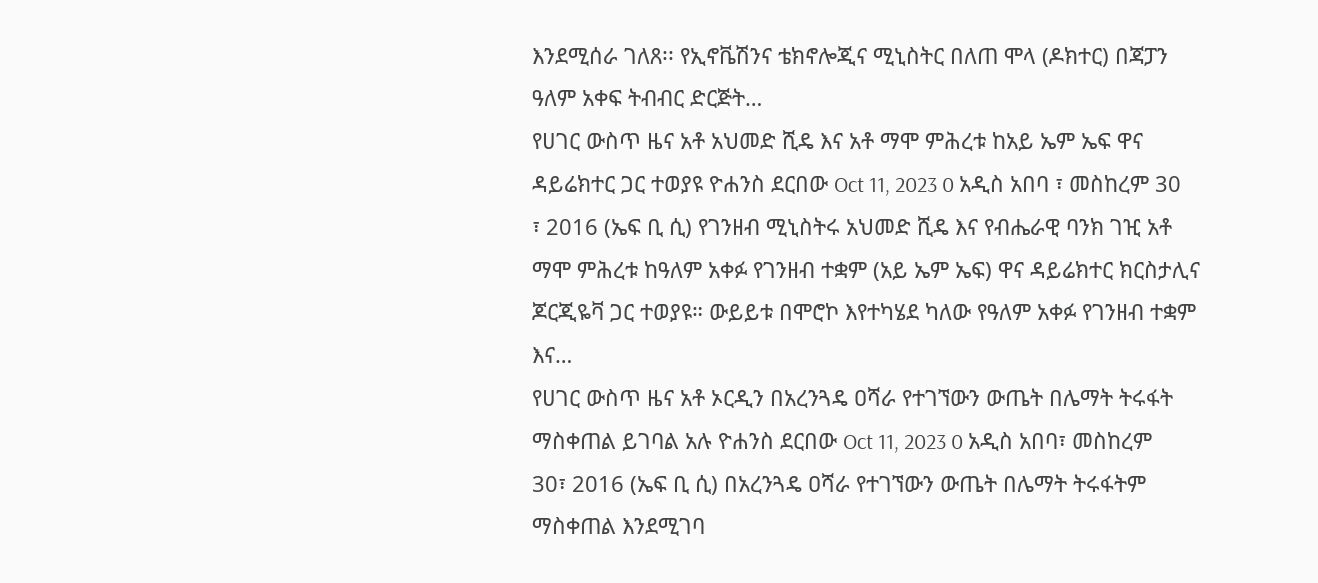እንደሚሰራ ገለጸ፡፡ የኢኖቬሽንና ቴክኖሎጂና ሚኒስትር በለጠ ሞላ (ዶክተር) በጃፓን ዓለም አቀፍ ትብብር ድርጅት…
የሀገር ውስጥ ዜና አቶ አህመድ ሺዴ እና አቶ ማሞ ምሕረቱ ከአይ ኤም ኤፍ ዋና ዳይሬክተር ጋር ተወያዩ ዮሐንስ ደርበው Oct 11, 2023 0 አዲስ አበባ ፣ መስከረም 30 ፣ 2016 (ኤፍ ቢ ሲ) የገንዘብ ሚኒስትሩ አህመድ ሺዴ እና የብሔራዊ ባንክ ገዢ አቶ ማሞ ምሕረቱ ከዓለም አቀፉ የገንዘብ ተቋም (አይ ኤም ኤፍ) ዋና ዳይሬክተር ክርስታሊና ጆርጂዬቫ ጋር ተወያዩ። ውይይቱ በሞሮኮ እየተካሄደ ካለው የዓለም አቀፉ የገንዘብ ተቋም እና…
የሀገር ውስጥ ዜና አቶ ኦርዲን በአረንጓዴ ዐሻራ የተገኘውን ውጤት በሌማት ትሩፋት ማስቀጠል ይገባል አሉ ዮሐንስ ደርበው Oct 11, 2023 0 አዲስ አበባ፣ መስከረም 30፣ 2016 (ኤፍ ቢ ሲ) በአረንጓዴ ዐሻራ የተገኘውን ውጤት በሌማት ትሩፋትም ማስቀጠል እንደሚገባ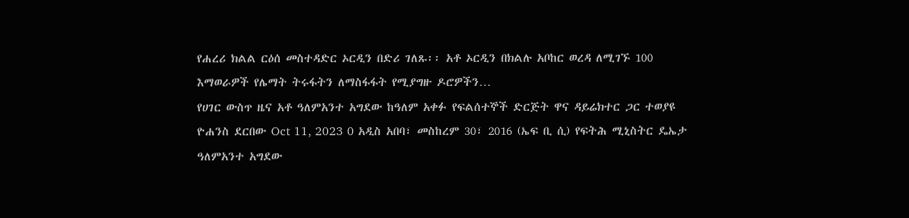የሐረሪ ክልል ርዕሰ መስተዳድር ኦርዲን በድሪ ገለጹ፡፡ አቶ ኦርዲን በክልሉ አቦከር ወረዳ ለሚገኙ 100 እማወራዎች የሌማት ትሩፋትን ለማስፋፋት የሚያግዙ ዶሮዎችን…
የሀገር ውስጥ ዜና አቶ ዓለምአንተ አግደው ከዓለም አቀፉ የፍልሰተኞች ድርጅት ዋና ዳይሬክተር ጋር ተወያዩ ዮሐንስ ደርበው Oct 11, 2023 0 አዲስ አበባ፣ መስከረም 30፣ 2016 (ኤፍ ቢ ሲ) የፍትሕ ሚኒስትር ዴኤታ ዓለምአንተ አግደው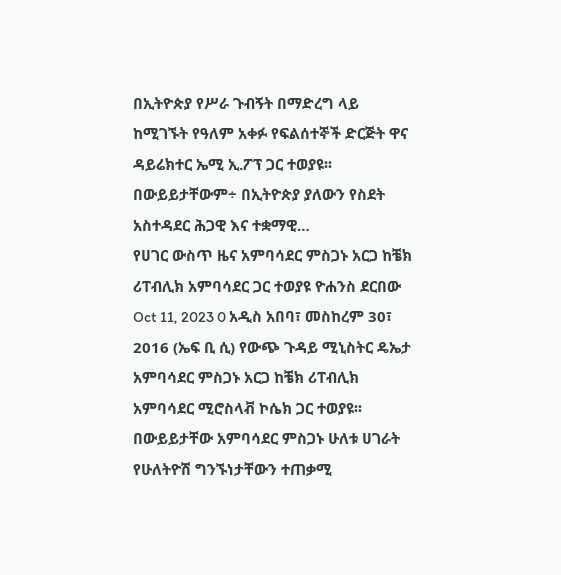በኢትዮጵያ የሥራ ጉብኝት በማድረግ ላይ ከሚገኙት የዓለም አቀፉ የፍልሰተኞች ድርጅት ዋና ዳይሬክተር ኤሚ ኢ.ፖፕ ጋር ተወያዩ፡፡ በውይይታቸውም÷ በኢትዮጵያ ያለውን የስደት አስተዳደር ሕጋዊ እና ተቋማዊ…
የሀገር ውስጥ ዜና አምባሳደር ምስጋኑ አርጋ ከቼክ ሪፐብሊክ አምባሳደር ጋር ተወያዩ ዮሐንስ ደርበው Oct 11, 2023 0 አዲስ አበባ፣ መስከረም 30፣ 2016 (ኤፍ ቢ ሲ) የውጭ ጉዳይ ሚኒስትር ዴኤታ አምባሳደር ምስጋኑ አርጋ ከቼክ ሪፐብሊክ አምባሳደር ሚሮስላቭ ኮሴክ ጋር ተወያዩ፡፡ በውይይታቸው አምባሳደር ምስጋኑ ሁለቱ ሀገራት የሁለትዮሽ ግንኙነታቸውን ተጠቃሚ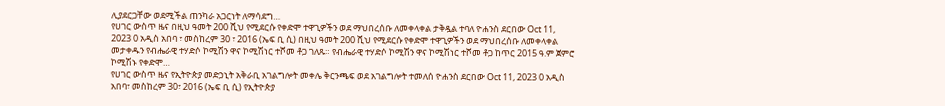ሊያደርጋቸው ወደሚችል ጠንካራ አጋርነት ለማሳደግ…
የሀገር ውስጥ ዜና በዚህ ዓመት 200 ሺህ የሚደርሱ የቀድሞ ተዋጊዎችን ወደ ማህበረሰቡ ለመቀላቀል ታቅዷል ተባለ ዮሐንስ ደርበው Oct 11, 2023 0 አዲስ አበባ ፣ መስከረም 30 ፣ 2016 (ኤፍ ቢ ሲ) በዚህ ዓመት 200 ሺህ የሚደርሱ የቀድሞ ተዋጊዎችን ወደ ማህበረሰቡ ለመቀላቀል መታቀዱን የብሔራዊ ተሃድሶ ኮሚሽን ዋና ኮሚሽነር ተሾመ ቶጋ ገለጹ። የብሔራዊ ተሃድሶ ኮሚሽን ዋና ኮሚሽነር ተሾመ ቶጋ ከጥር 2015 ዓ.ም ጀምሮ ኮሚሽኑ የቀድሞ…
የሀገር ውስጥ ዜና የኢትዮጵያ መድኃኒት አቅራቢ አገልግሎት መቀሌ ቅርንጫፍ ወደ አገልግሎት ተመለሰ ዮሐንስ ደርበው Oct 11, 2023 0 አዲስ አበባ፣ መስከረም 30፣ 2016 (ኤፍ ቢ ሲ) የኢትዮጵያ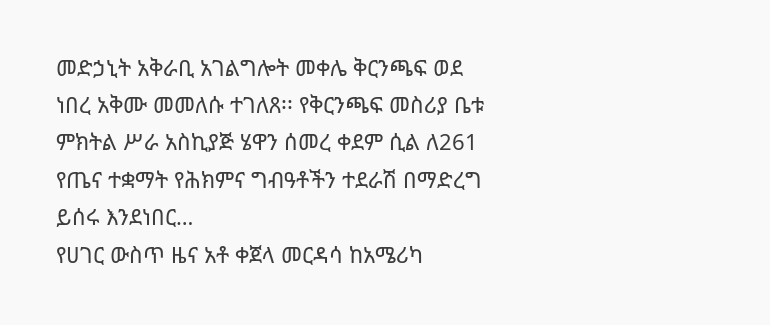መድኃኒት አቅራቢ አገልግሎት መቀሌ ቅርንጫፍ ወደ ነበረ አቅሙ መመለሱ ተገለጸ፡፡ የቅርንጫፍ መስሪያ ቤቱ ምክትል ሥራ አስኪያጅ ሄዋን ሰመረ ቀደም ሲል ለ261 የጤና ተቋማት የሕክምና ግብዓቶችን ተደራሽ በማድረግ ይሰሩ እንደነበር…
የሀገር ውስጥ ዜና አቶ ቀጀላ መርዳሳ ከአሜሪካ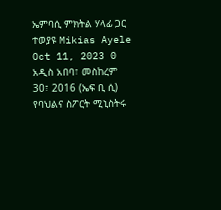ኤምባሲ ምክትል ሃላፊ ጋር ተወያዩ Mikias Ayele Oct 11, 2023 0 አዲስ አበባ፣ መስከረም 30፣ 2016 (ኤፍ ቢ ሲ) የባህልና ስፖርት ሚኒስትሩ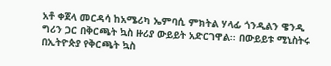አቶ ቀጀላ መርዳሳ ከአሜሪካ ኤምባሲ ምክትል ሃላፊ ጎንዲልን ዌንዲ ግሪን ጋር በቅርጫት ኳስ ዙሪያ ውይይት አድርገዋል፡፡ በውይይቱ ሚኒስትሩ በኢትዮጵያ የቅርጫት ኳስ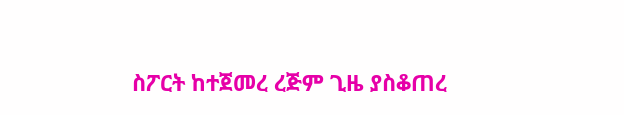ስፖርት ከተጀመረ ረጅም ጊዜ ያስቆጠረ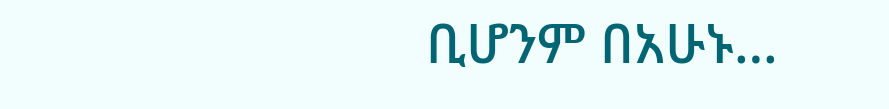ቢሆንም በአሁኑ…